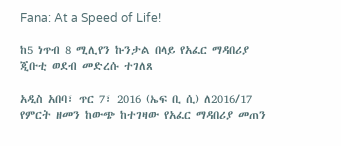Fana: At a Speed of Life!

ከ5 ነጥብ 8 ሚሊየን ኩንታል በላይ የአፈር ማዳበሪያ ጂቡቲ ወደብ መድረሱ ተገለጸ

አዲስ አበባ፣ ጥር 7፣ 2016 (ኤፍ ቢ ሲ) ለ2016/17 የምርት ዘመን ከውጭ ከተገዛው የአፈር ማዳበሪያ መጠን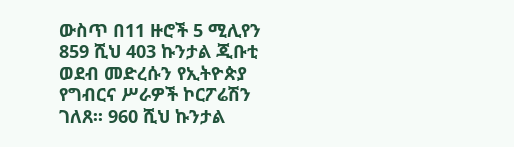ውስጥ በ11 ዙሮች 5 ሚሊየን 859 ሺህ 403 ኩንታል ጂቡቲ ወደብ መድረሱን የኢትዮጵያ የግብርና ሥራዎች ኮርፖሬሽን ገለጸ፡፡ 960 ሺህ ኩንታል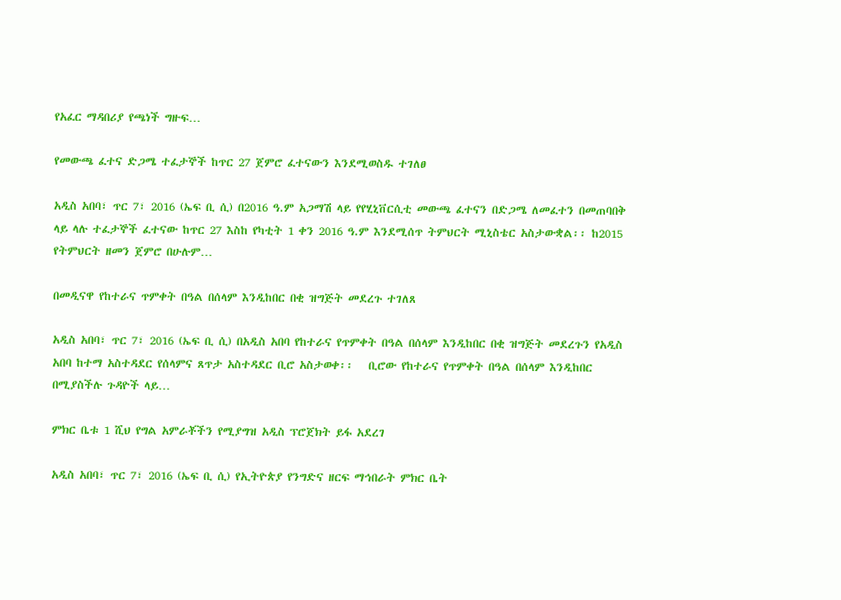የአፈር ማዳበሪያ የጫነች ግዙፍ…

የመውጫ ፈተና ድጋሜ ተፈታኞች ከጥር 27 ጀምሮ ፈተናውን እንደሚወስዱ ተገለፀ

አዲስ አበባ፣ ጥር 7፣ 2016 (ኤፍ ቢ ሲ) በ2016 ዓ.ም አጋማሽ ላይ የየሂኒቨርሲቲ መውጫ ፈተናን በድጋሜ ለመፈተን በመጠባበቅ ላይ ላሉ ተፈታኞች ፈተናው ከጥር 27 እስከ የካቲት 1 ቀን 2016 ዓ.ም እንደሚሰጥ ትምህርት ሚኒስቴር አስታውቋል፡፡ ከ2015 የትምህርት ዘመን ጀምሮ በሁሉም…

በመዲናዋ የከተራና ጥምቀት በዓል በሰላም እንዲከበር በቂ ዝግጅት መደረጉ ተገለጸ

አዲስ አበባ፣ ጥር 7፣ 2016 (ኤፍ ቢ ሲ) በአዲስ አበባ የከተራና የጥምቀት በዓል በሰላም እንዲከበር በቂ ዝግጅት መደረጉን የአዲስ አበባ ከተማ አስተዳደር የሰላምና ጸጥታ አስተዳደር ቢሮ አስታወቀ፡፡   ቢሮው የከተራና የጥምቀት በዓል በሰላም እንዲከበር በሚያስችሉ ጉዳዮች ላይ…

ምክር ቤቱ 1 ሺህ የግል አምራቾችን የሚያግዝ አዲስ ፕሮጀክት ይፋ አደረገ

አዲስ አበባ፣ ጥር 7፣ 2016 (ኤፍ ቢ ሲ) የኢትዮጵያ የንግድና ዘርፍ ማኅበራት ምክር ቤት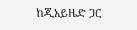ከጂአይዜድ ጋር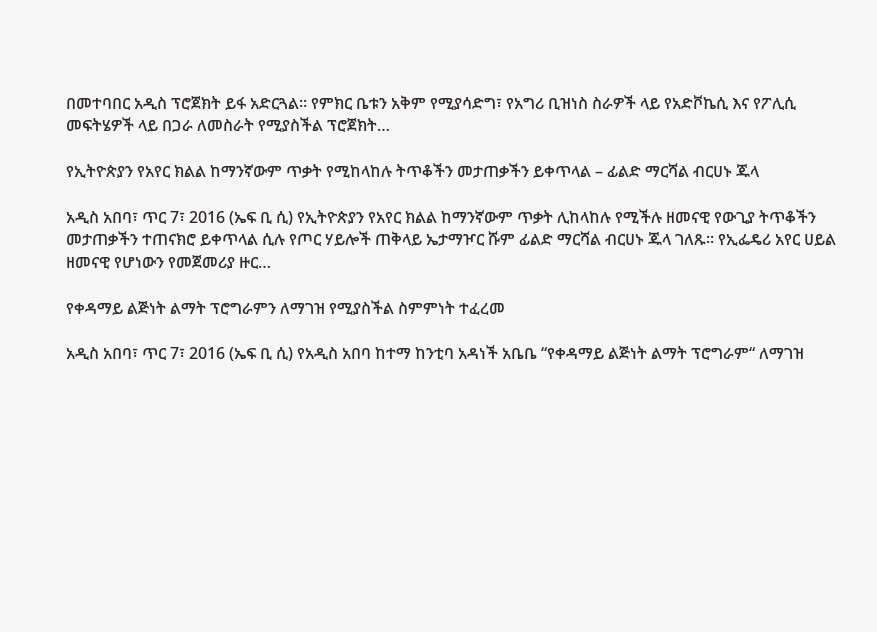በመተባበር አዲስ ፕሮጀክት ይፋ አድርጓል። የምክር ቤቱን አቅም የሚያሳድግ፣ የአግሪ ቢዝነስ ስራዎች ላይ የአድቮኬሲ እና የፖሊሲ መፍትሄዎች ላይ በጋራ ለመስራት የሚያስችል ፕሮጀክት…

የኢትዮጵያን የአየር ክልል ከማንኛውም ጥቃት የሚከላከሉ ትጥቆችን መታጠቃችን ይቀጥላል – ፊልድ ማርሻል ብርሀኑ ጁላ

አዲስ አበባ፣ ጥር 7፣ 2016 (ኤፍ ቢ ሲ) የኢትዮጵያን የአየር ክልል ከማንኛውም ጥቃት ሊከላከሉ የሚችሉ ዘመናዊ የውጊያ ትጥቆችን መታጠቃችን ተጠናክሮ ይቀጥላል ሲሉ የጦር ሃይሎች ጠቅላይ ኤታማዦር ሹም ፊልድ ማርሻል ብርሀኑ ጁላ ገለጹ፡፡ የኢፌዴሪ አየር ሀይል ዘመናዊ የሆነውን የመጀመሪያ ዙር…

የቀዳማይ ልጅነት ልማት ፕሮግራምን ለማገዝ የሚያስችል ስምምነት ተፈረመ

አዲስ አበባ፣ ጥር 7፣ 2016 (ኤፍ ቢ ሲ) የአዲስ አበባ ከተማ ከንቲባ አዳነች አቤቤ “የቀዳማይ ልጅነት ልማት ፕሮግራም“ ለማገዝ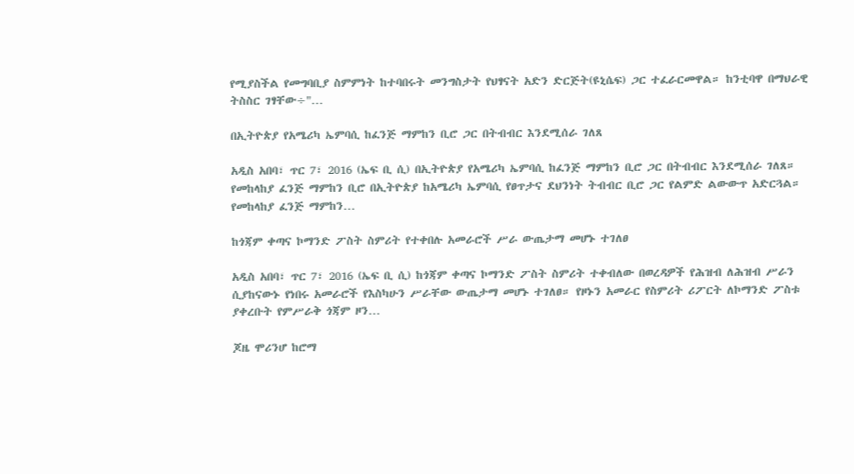የሚያስችል የመግባቢያ ስምምነት ከተባበሩት መንግስታት የህፃናት አድን ድርጅት(ዩኒሴፍ) ጋር ተፈራርመዋል። ከንቲባዋ በማህራዊ ትስስር ገፃቸው÷"…

በኢትዮጵያ የአሜሪካ ኤምባሲ ከፈንጅ ማምከን ቢሮ ጋር በትብብር እንደሚሰራ ገለጸ

አዲስ አበባ፣ ጥር 7፣ 2016 (ኤፍ ቢ ሲ) በኢትዮጵያ የአሜሪካ ኤምባሲ ከፈንጅ ማምከን ቢሮ ጋር በትብብር እንደሚሰራ ገለጸ። የመከላከያ ፈንጅ ማምከን ቢሮ በኢትዮጵያ ከአሜሪካ ኤምባሲ የፀጥታና ደህንነት ትብብር ቢሮ ጋር የልምድ ልውውጥ አድርጓል። የመከላከያ ፈንጅ ማምከን…

ከጎጃም ቀጣና ኮማንድ ፖስት ስምሪት የተቀበሉ አመራሮች ሥራ ውጤታማ መሆኑ ተገለፀ

አዲስ አበባ፣ ጥር 7፣ 2016 (ኤፍ ቢ ሲ) ከጎጃም ቀጣና ኮማንድ ፖስት ስምሪት ተቀብለው በወረዳዎች የሕዝብ ለሕዝብ ሥራን ሲያከናውኑ የነበሩ አመራሮች የእስካሁን ሥራቸው ውጤታማ መሆኑ ተገለፀ። የዞኑን አመራር የስምሪት ሪፖርት ለኮማንድ ፖስቱ ያቀረቡት የምሥራቅ ጎጃም ዞን…

ጆዜ ሞሪንሆ ከሮማ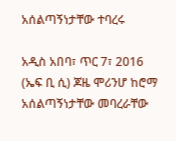አሰልጣኝነታቸው ተባረሩ

አዲስ አበባ፣ ጥር 7፣ 2016 (ኤፍ ቢ ሲ) ጆዜ ሞሪንሆ ከሮማ አሰልጣኝነታቸው መባረራቸው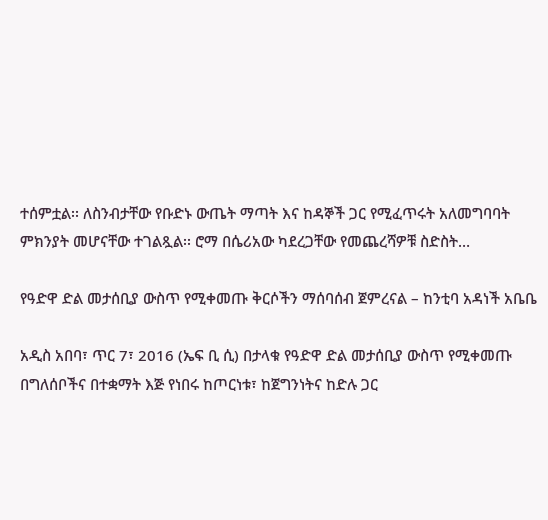ተሰምቷል፡፡ ለስንብታቸው የቡድኑ ውጤት ማጣት እና ከዳኞች ጋር የሚፈጥሩት አለመግባባት ምክንያት መሆናቸው ተገልጿል፡፡ ሮማ በሴሪአው ካደረጋቸው የመጨረሻዎቹ ስድስት…

የዓድዋ ድል መታሰቢያ ውስጥ የሚቀመጡ ቅርሶችን ማሰባሰብ ጀምረናል – ከንቲባ አዳነች አቤቤ

አዲስ አበባ፣ ጥር 7፣ 2016 (ኤፍ ቢ ሲ) በታላቁ የዓድዋ ድል መታሰቢያ ውስጥ የሚቀመጡ በግለሰቦችና በተቋማት እጅ የነበሩ ከጦርነቱ፣ ከጀግንነትና ከድሉ ጋር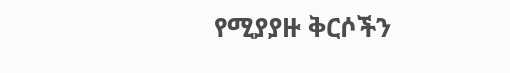የሚያያዙ ቅርሶችን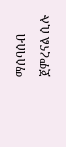ማሰባሰብ ጀምረናል ሲሉ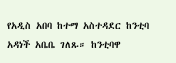የአዲስ አበባ ከተማ አስተዳደር ከንቲባ አዳነች አቤቤ ገለጹ። ከንቲባዋ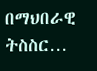በማህበራዊ ትስስር…